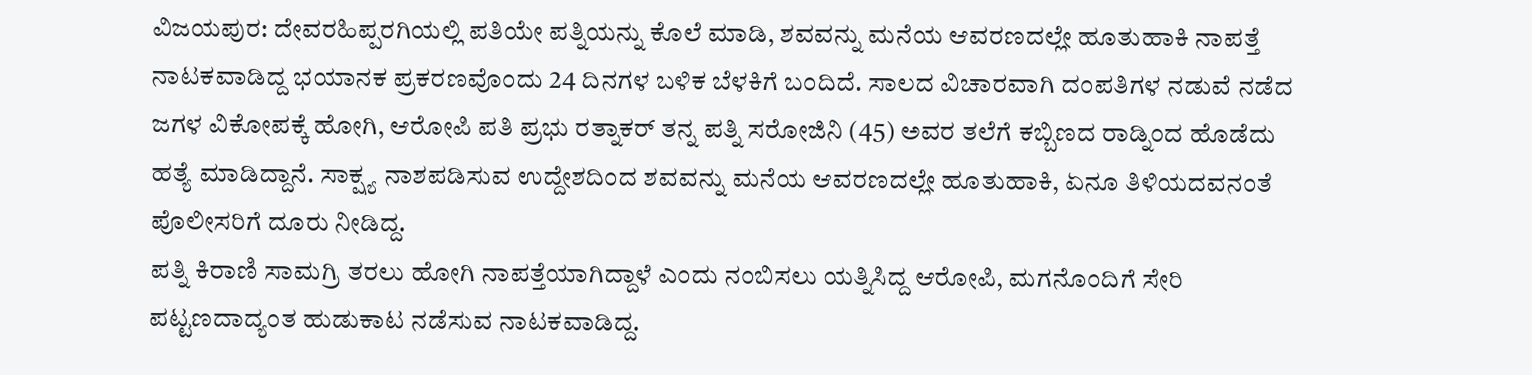ವಿಜಯಪುರ: ದೇವರಹಿಪ್ಪರಗಿಯಲ್ಲಿ ಪತಿಯೇ ಪತ್ನಿಯನ್ನು ಕೊಲೆ ಮಾಡಿ, ಶವವನ್ನು ಮನೆಯ ಆವರಣದಲ್ಲೇ ಹೂತುಹಾಕಿ ನಾಪತ್ತೆ ನಾಟಕವಾಡಿದ್ದ ಭಯಾನಕ ಪ್ರಕರಣವೊಂದು 24 ದಿನಗಳ ಬಳಿಕ ಬೆಳಕಿಗೆ ಬಂದಿದೆ. ಸಾಲದ ವಿಚಾರವಾಗಿ ದಂಪತಿಗಳ ನಡುವೆ ನಡೆದ ಜಗಳ ವಿಕೋಪಕ್ಕೆ ಹೋಗಿ, ಆರೋಪಿ ಪತಿ ಪ್ರಭು ರತ್ನಾಕರ್ ತನ್ನ ಪತ್ನಿ ಸರೋಜಿನಿ (45) ಅವರ ತಲೆಗೆ ಕಬ್ಬಿಣದ ರಾಡ್ನಿಂದ ಹೊಡೆದು ಹತ್ಯೆ ಮಾಡಿದ್ದಾನೆ. ಸಾಕ್ಷ್ಯ ನಾಶಪಡಿಸುವ ಉದ್ದೇಶದಿಂದ ಶವವನ್ನು ಮನೆಯ ಆವರಣದಲ್ಲೇ ಹೂತುಹಾಕಿ, ಏನೂ ತಿಳಿಯದವನಂತೆ ಪೊಲೀಸರಿಗೆ ದೂರು ನೀಡಿದ್ದ.
ಪತ್ನಿ ಕಿರಾಣಿ ಸಾಮಗ್ರಿ ತರಲು ಹೋಗಿ ನಾಪತ್ತೆಯಾಗಿದ್ದಾಳೆ ಎಂದು ನಂಬಿಸಲು ಯತ್ನಿಸಿದ್ದ ಆರೋಪಿ, ಮಗನೊಂದಿಗೆ ಸೇರಿ ಪಟ್ಟಣದಾದ್ಯಂತ ಹುಡುಕಾಟ ನಡೆಸುವ ನಾಟಕವಾಡಿದ್ದ.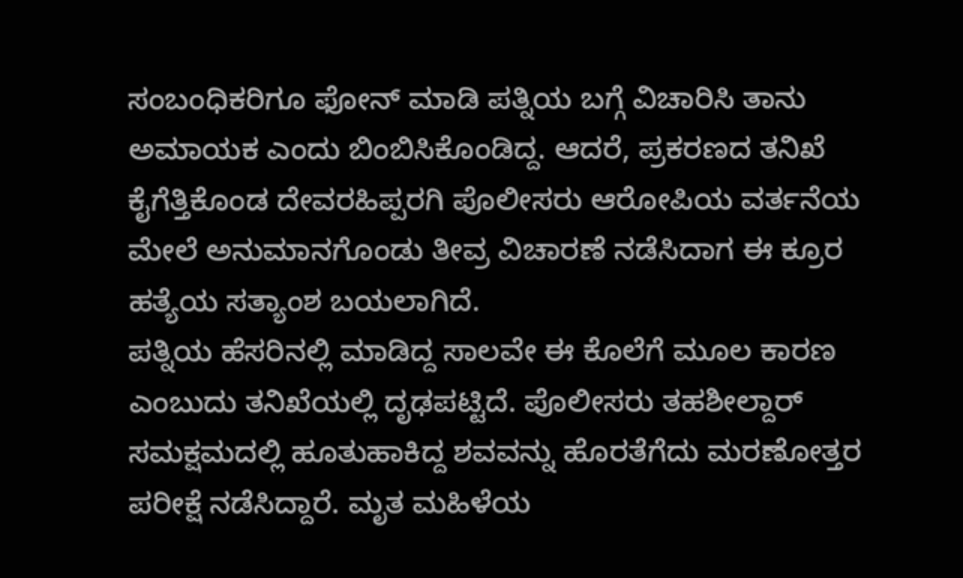ಸಂಬಂಧಿಕರಿಗೂ ಫೋನ್ ಮಾಡಿ ಪತ್ನಿಯ ಬಗ್ಗೆ ವಿಚಾರಿಸಿ ತಾನು ಅಮಾಯಕ ಎಂದು ಬಿಂಬಿಸಿಕೊಂಡಿದ್ದ. ಆದರೆ, ಪ್ರಕರಣದ ತನಿಖೆ ಕೈಗೆತ್ತಿಕೊಂಡ ದೇವರಹಿಪ್ಪರಗಿ ಪೊಲೀಸರು ಆರೋಪಿಯ ವರ್ತನೆಯ ಮೇಲೆ ಅನುಮಾನಗೊಂಡು ತೀವ್ರ ವಿಚಾರಣೆ ನಡೆಸಿದಾಗ ಈ ಕ್ರೂರ ಹತ್ಯೆಯ ಸತ್ಯಾಂಶ ಬಯಲಾಗಿದೆ.
ಪತ್ನಿಯ ಹೆಸರಿನಲ್ಲಿ ಮಾಡಿದ್ದ ಸಾಲವೇ ಈ ಕೊಲೆಗೆ ಮೂಲ ಕಾರಣ ಎಂಬುದು ತನಿಖೆಯಲ್ಲಿ ದೃಢಪಟ್ಟಿದೆ. ಪೊಲೀಸರು ತಹಶೀಲ್ದಾರ್ ಸಮಕ್ಷಮದಲ್ಲಿ ಹೂತುಹಾಕಿದ್ದ ಶವವನ್ನು ಹೊರತೆಗೆದು ಮರಣೋತ್ತರ ಪರೀಕ್ಷೆ ನಡೆಸಿದ್ದಾರೆ. ಮೃತ ಮಹಿಳೆಯ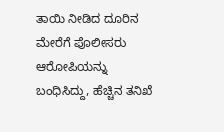ತಾಯಿ ನೀಡಿದ ದೂರಿನ ಮೇರೆಗೆ ಪೊಲೀಸರು ಆರೋಪಿಯನ್ನು ಬಂಧಿಸಿದ್ದು, ಹೆಚ್ಚಿನ ತನಿಖೆ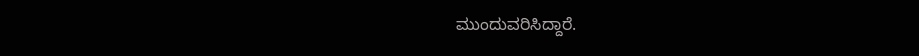ಮುಂದುವರಿಸಿದ್ದಾರೆ.